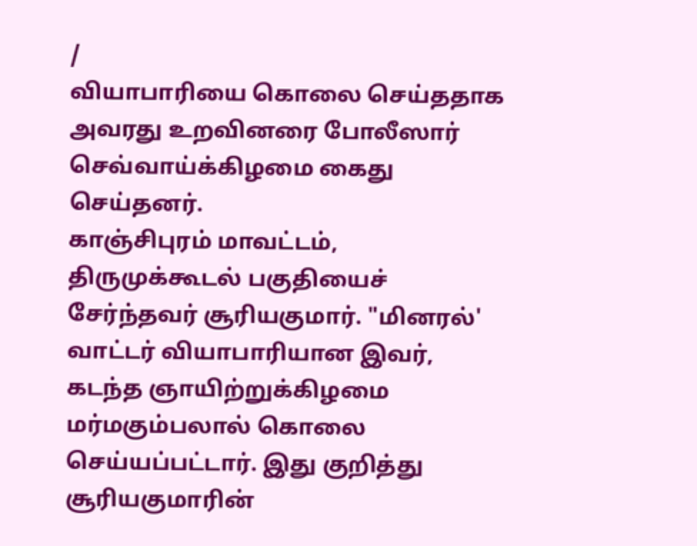/
வியாபாரியை கொலை செய்ததாக அவரது உறவினரை போலீஸார் செவ்வாய்க்கிழமை கைது செய்தனர்.
காஞ்சிபுரம் மாவட்டம், திருமுக்கூடல் பகுதியைச் சேர்ந்தவர் சூரியகுமார். "மினரல்' வாட்டர் வியாபாரியான இவர், கடந்த ஞாயிற்றுக்கிழமை மர்மகும்பலால் கொலை செய்யப்பட்டார். இது குறித்து சூரியகுமாரின்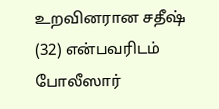உறவினரான சதீஷ் (32) என்பவரிடம் போலீஸார்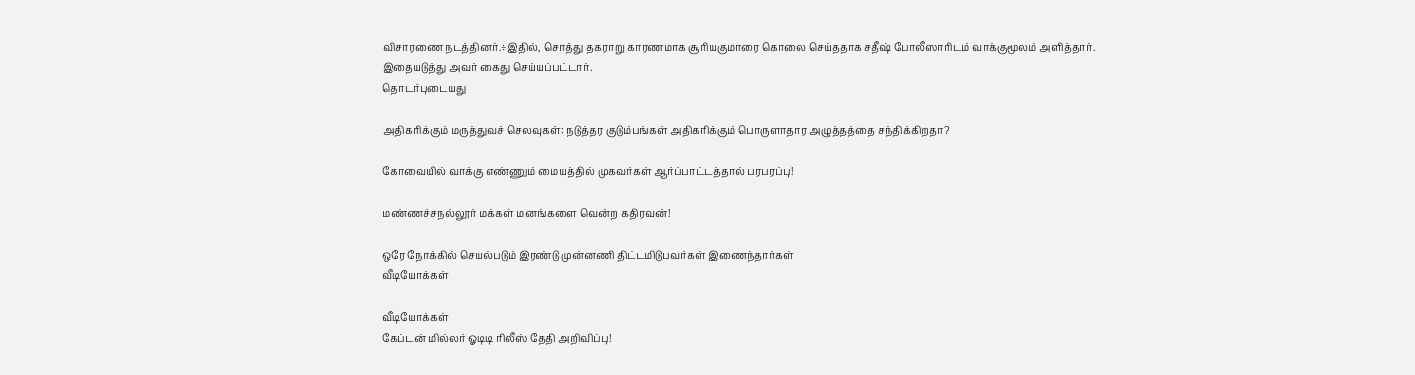விசாரணை நடத்தினர்.÷இதில், சொத்து தகராறு காரணமாக சூரியகுமாரை கொலை செய்ததாக சதீஷ் போலீஸாரிடம் வாக்குமூலம் அளித்தார். இதையடுத்து அவர் கைது செய்யப்பட்டார்.
தொடர்புடையது

அதிகரிக்கும் மருத்துவச் செலவுகள்: நடுத்தர குடும்பங்கள் அதிகரிக்கும் பொருளாதார அழுத்தத்தை சந்திக்கிறதா?

கோவையில் வாக்கு எண்ணும் மையத்தில் முகவர்கள் ஆர்ப்பாட்டத்தால் பரபரப்பு!

மண்ணச்சநல்லூர் மக்கள் மனங்களை வென்ற கதிரவன்!

ஒரே நோக்கில் செயல்படும் இரண்டு முன்னணி திட்டமிடுபவர்கள் இணைந்தார்கள்
வீடியோக்கள்

வீடியோக்கள்
கேப்டன் மில்லர் ஓடிடி ரிலீஸ் தேதி அறிவிப்பு!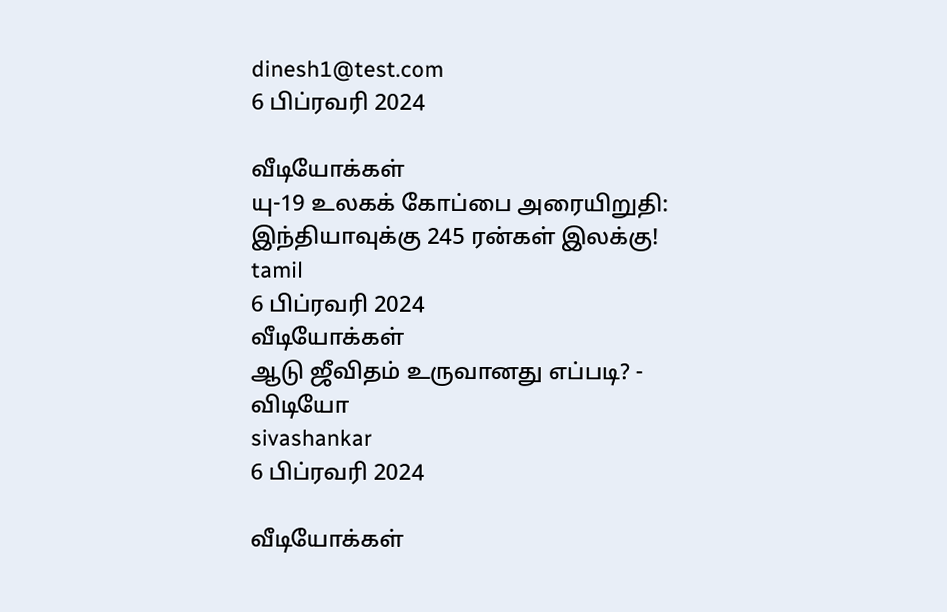dinesh1@test.com
6 பிப்ரவரி 2024

வீடியோக்கள்
யு-19 உலகக் கோப்பை அரையிறுதி: இந்தியாவுக்கு 245 ரன்கள் இலக்கு!
tamil
6 பிப்ரவரி 2024
வீடியோக்கள்
ஆடு ஜீவிதம் உருவானது எப்படி? - விடியோ
sivashankar
6 பிப்ரவரி 2024

வீடியோக்கள்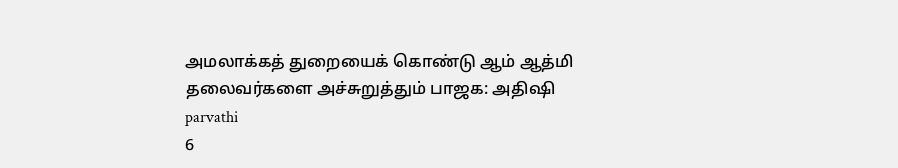அமலாக்கத் துறையைக் கொண்டு ஆம் ஆத்மி தலைவர்களை அச்சுறுத்தும் பாஜக: அதிஷி
parvathi
6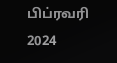பிப்ரவரி 2024